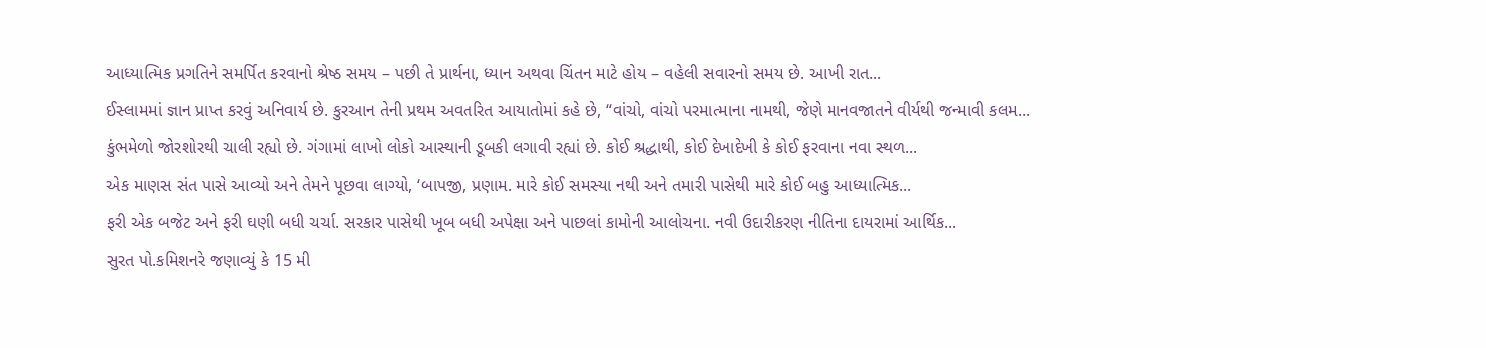આધ્યાત્મિક પ્રગતિને સમર્પિત કરવાનો શ્રેષ્ઠ સમય – પછી તે પ્રાર્થના, ધ્યાન અથવા ચિંતન માટે હોય – વહેલી સવારનો સમય છે. આખી રાત...
ઈસ્લામમાં જ્ઞાન પ્રાપ્ત કરવું અનિવાર્ય છે. કુરઆન તેની પ્રથમ અવતરિત આયાતોમાં કહે છે, “વાંચો, વાંચો પરમાત્માના નામથી, જેણે માનવજાતને વીર્યથી જન્માવી કલમ...
કુંભમેળો જોરશોરથી ચાલી રહ્યો છે. ગંગામાં લાખો લોકો આસ્થાની ડૂબકી લગાવી રહ્યાં છે. કોઈ શ્રદ્ધાથી, કોઈ દેખાદેખી કે કોઈ ફરવાના નવા સ્થળ...
એક માણસ સંત પાસે આવ્યો અને તેમને પૂછવા લાગ્યો, ‘બાપજી, પ્રણામ. મારે કોઈ સમસ્યા નથી અને તમારી પાસેથી મારે કોઈ બહુ આધ્યાત્મિક...
ફરી એક બજેટ અને ફરી ઘણી બધી ચર્ચા. સરકાર પાસેથી ખૂબ બધી અપેક્ષા અને પાછલાં કામોની આલોચના. નવી ઉદારીકરણ નીતિના દાયરામાં આર્થિક...
સુરત પો.કમિશનરે જણાવ્યું કે 15 મી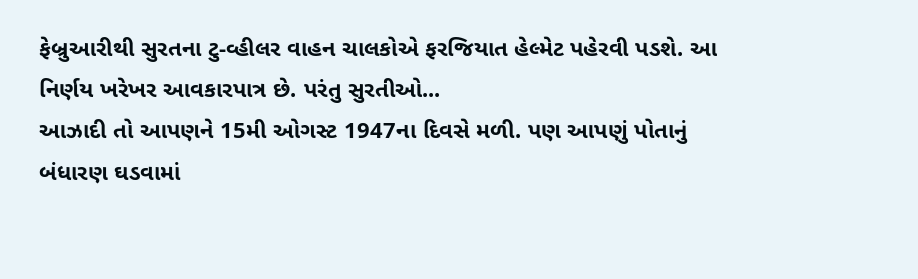ફેબ્રુઆરીથી સુરતના ટુ-વ્હીલર વાહન ચાલકોએ ફરજિયાત હેલ્મેટ પહેરવી પડશે. આ નિર્ણય ખરેખર આવકારપાત્ર છે. પરંતુ સુરતીઓ...
આઝાદી તો આપણને 15મી ઓગસ્ટ 1947ના દિવસે મળી. પણ આપણું પોતાનું બંધારણ ઘડવામાં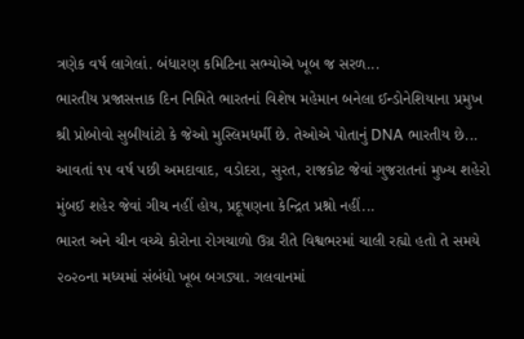ત્રણેક વર્ષ લાગેલાં. બંધારણ કમિટિના સભ્યોએ ખૂબ જ સરળ...
ભારતીય પ્રજાસત્તાક દિન નિમિતે ભારતનાં વિશેષ મહેમાન બનેલા ઈન્ડોનેશિયાના પ્રમુખ શ્રી પ્રોબોવો સુબીયાંટો કે જેઓ મુસ્લિમધર્મી છે. તેઓએ પોતાનું DNA ભારતીય છે...
આવતાં ૧૫ વર્ષ પછી અમદાવાદ, વડોદરા, સુરત, રાજકોટ જેવાં ગુજરાતનાં મુખ્ય શહેરો મુંબઈ શહેર જેવાં ગીચ નહીં હોય, પ્રદૂષણના કેન્દ્રિત પ્રશ્નો નહીં...
ભારત અને ચીન વચ્ચે કોરોના રોગચાળો ઉગ્ર રીતે વિશ્વભરમાં ચાલી રહ્યો હતો તે સમયે ૨૦૨૦ના મધ્યમાં સંબંધો ખૂબ બગડ્યા. ગલવાનમાં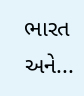ભારત અને...